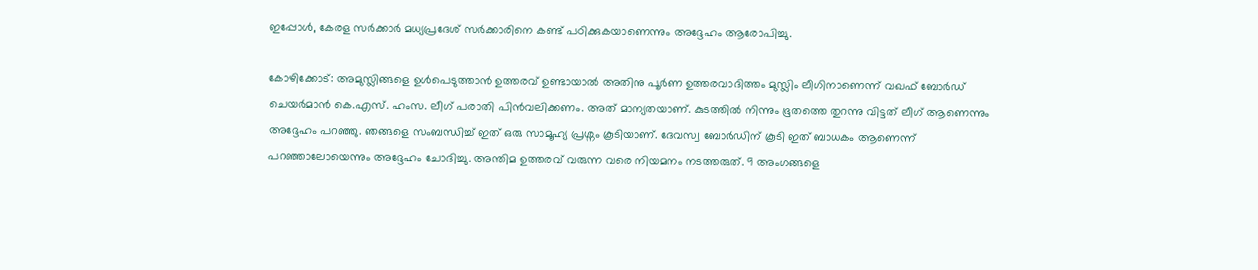ഇപ്പോൾ, കേരള സർക്കാർ മധ്യപ്രദേശ് സർക്കാരിനെ കണ്ട് പഠിക്കുകയാണെന്നും അദ്ദേഹം ആരോപിച്ചു.

കോഴിക്കോട്: അമുസ്ലിങ്ങളെ ഉൾപെടുത്താൻ ഉത്തരവ് ഉണ്ടായാൽ അതിനു പൂർണ ഉത്തരവാദിത്തം മുസ്ലിം ലീഗിനാണെന്ന് വഖഫ് ബോർഡ് ചെയർമാൻ കെ.എസ്. ഹംസ. ലീഗ് പരാതി പിൻവലിക്കണം. അത് മാന്യതയാണ്. കുടത്തിൽ നിന്നും ഭൂതത്തെ തുറന്നു വിട്ടത് ലീഗ് ആണെന്നും അദ്ദേഹം പറഞ്ഞു. ഞങ്ങളെ സംബന്ധിച്ച് ഇത് ഒരു സാമൂഹ്യ പ്രശ്നം കൂടിയാണ്. ദേവസ്വ ബോർഡിന് കൂടി ഇത് ബാധകം ആണെന്ന് പറഞ്ഞാലോയെന്നും അദ്ദേഹം ചോദിച്ചു. അന്തിമ ഉത്തരവ് വരുന്ന വരെ നിയമനം നടത്തരുത്. 9 അംഗങ്ങളെ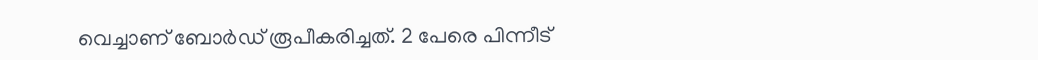വെച്ചാണ് ബോർഡ് രൂപീകരിച്ചത്. 2 പേരെ പിന്നീട്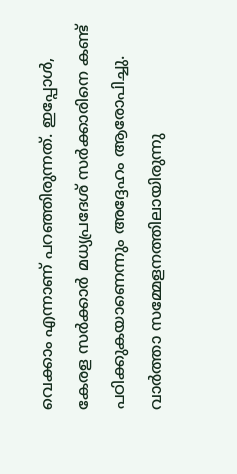വെക്കാം എന്നാണ് പറഞ്ഞിരുന്നത്. ഇപ്പോൾ, കേരള സർക്കാർ മധ്യപ്രദേശ് സർക്കാരിനെ കണ്ട് പഠിക്കുകയാണെന്നും അദ്ദേഹം ആരോപിച്ചു. വാര്‍ത്താ സമ്മേളനത്തിലായിരുന്നു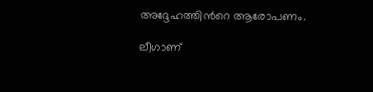അദ്ദേഹത്തിന്‍റെ ആരോപണം.

ലീഗാണ്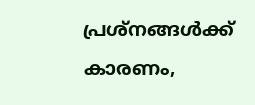പ്രശ്നങ്ങൾക്ക് കാരണം,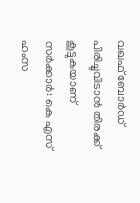വഖഫ് ബോർഡ് പിരിച്ചുവിടാൻ തിരക്ക് കൂട്ടുകയാണ് സർക്കാർ: കെ എസ് ഹംസ